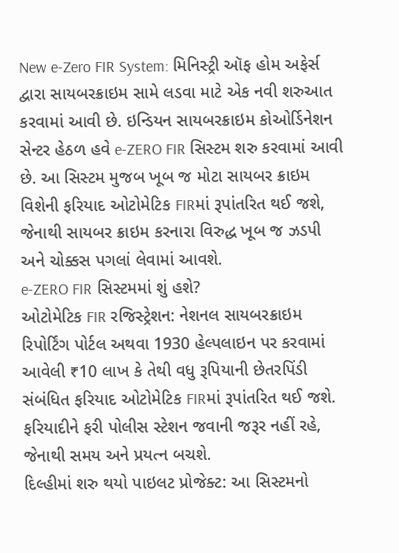New e-Zero FIR System: મિનિસ્ટ્રી ઑફ હોમ અફેર્સ દ્વારા સાયબરક્રાઇમ સામે લડવા માટે એક નવી શરુઆત કરવામાં આવી છે. ઇન્ડિયન સાયબરક્રાઇમ કોઓર્ડિનેશન સેન્ટર હેઠળ હવે e-ZERO FIR સિસ્ટમ શરુ કરવામાં આવી છે. આ સિસ્ટમ મુજબ ખૂબ જ મોટા સાયબર ક્રાઇમ વિશેની ફરિયાદ ઓટોમેટિક FIRમાં રૂપાંતરિત થઈ જશે, જેનાથી સાયબર ક્રાઇમ કરનારા વિરુદ્ધ ખૂબ જ ઝડપી અને ચોક્કસ પગલાં લેવામાં આવશે.
e-ZERO FIR સિસ્ટમમાં શું હશે?
ઓટોમેટિક FIR રજિસ્ટ્રેશન: નેશનલ સાયબરક્રાઇમ રિપોર્ટિંગ પોર્ટલ અથવા 1930 હેલ્પલાઇન પર કરવામાં આવેલી ₹10 લાખ કે તેથી વધુ રૂપિયાની છેતરપિંડી સંબંધિત ફરિયાદ ઓટોમેટિક FIRમાં રૂપાંતરિત થઈ જશે. ફરિયાદીને ફરી પોલીસ સ્ટેશન જવાની જરૂર નહીં રહે, જેનાથી સમય અને પ્રયત્ન બચશે.
દિલ્હીમાં શરુ થયો પાઇલટ પ્રોજેક્ટ: આ સિસ્ટમનો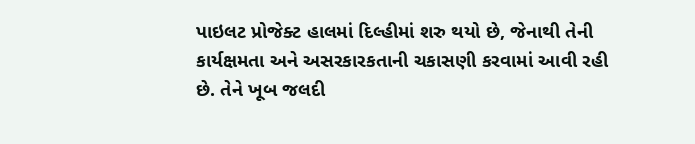પાઇલટ પ્રોજેક્ટ હાલમાં દિલ્હીમાં શરુ થયો છે, જેનાથી તેની કાર્યક્ષમતા અને અસરકારકતાની ચકાસણી કરવામાં આવી રહી છે. તેને ખૂબ જલદી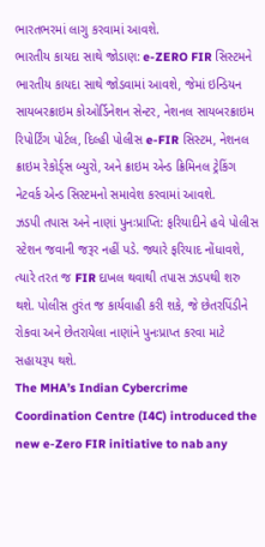ભારતભરમાં લાગુ કરવામાં આવશે.
ભારતીય કાયદા સાથે જોડાણ: e-ZERO FIR સિસ્ટમને ભારતીય કાયદા સાથે જોડવામાં આવશે, જેમાં ઇન્ડિયન સાયબરક્રાઇમ કોઓર્ડિનેશન સેન્ટર, નેશનલ સાયબરક્રાઇમ રિપોર્ટિંગ પોર્ટલ, દિલ્હી પોલીસ e-FIR સિસ્ટમ, નેશનલ ક્રાઇમ રેકોર્ડ્સ બ્યુરો, અને ક્રાઇમ એન્ડ ક્રિમિનલ ટ્રેકિંગ નેટવર્ક એન્ડ સિસ્ટમનો સમાવેશ કરવામાં આવશે.
ઝડપી તપાસ અને નાણાં પુનઃપ્રાપ્તિ: ફરિયાદીને હવે પોલીસ સ્ટેશન જવાની જરૂર નહીં પડે. જ્યારે ફરિયાદ નોંધાવશે, ત્યારે તરત જ FIR દાખલ થવાથી તપાસ ઝડપથી શરુ થશે. પોલીસ તુરંત જ કાર્યવાહી કરી શકે, જે છેતરપિંડીને રોકવા અને છેતરાયેલા નાણાંને પુનઃપ્રાપ્ત કરવા માટે સહાયરૂપ થશે.
The MHA’s Indian Cybercrime Coordination Centre (I4C) introduced the new e-Zero FIR initiative to nab any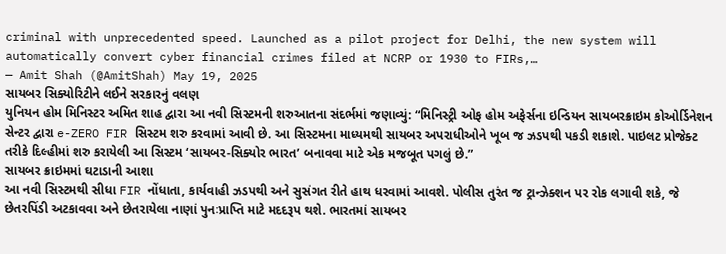criminal with unprecedented speed. Launched as a pilot project for Delhi, the new system will automatically convert cyber financial crimes filed at NCRP or 1930 to FIRs,…
— Amit Shah (@AmitShah) May 19, 2025
સાયબર સિક્યોરિટીને લઈને સરકારનું વલણ
યુનિયન હોમ મિનિસ્ટર અમિત શાહ દ્વારા આ નવી સિસ્ટમની શરુઆતના સંદર્ભમાં જણાવ્યું: “મિનિસ્ટ્રી ઓફ હોમ અફેર્સના ઇન્ડિયન સાયબરક્રાઇમ કોઓર્ડિનેશન સેન્ટર દ્વારા e-ZERO FIR સિસ્ટમ શરુ કરવામાં આવી છે. આ સિસ્ટમના માધ્યમથી સાયબર અપરાધીઓને ખૂબ જ ઝડપથી પકડી શકાશે. પાઇલટ પ્રોજેક્ટ તરીકે દિલ્હીમાં શરુ કરાયેલી આ સિસ્ટમ ‘સાયબર-સિક્યોર ભારત’ બનાવવા માટે એક મજબૂત પગલું છે.”
સાયબર ક્રાઇમમાં ઘટાડાની આશા
આ નવી સિસ્ટમથી સીધા FIR નોંધાતા, કાર્યવાહી ઝડપથી અને સુસંગત રીતે હાથ ધરવામાં આવશે. પોલીસ તુરંત જ ટ્રાન્ઝેક્શન પર રોક લગાવી શકે, જે છેતરપિંડી અટકાવવા અને છેતરાયેલા નાણાં પુનઃપ્રાપ્તિ માટે મદદરૂપ થશે. ભારતમાં સાયબર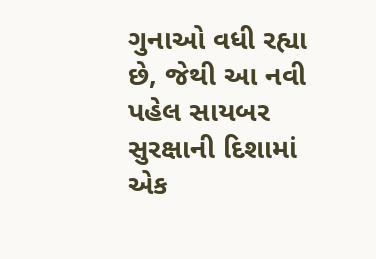ગુનાઓ વધી રહ્યા છે, જેથી આ નવી પહેલ સાયબર સુરક્ષાની દિશામાં એક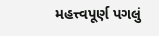મહત્ત્વપૂર્ણ પગલું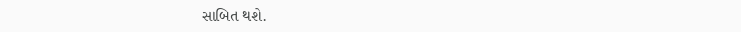સાબિત થશે.